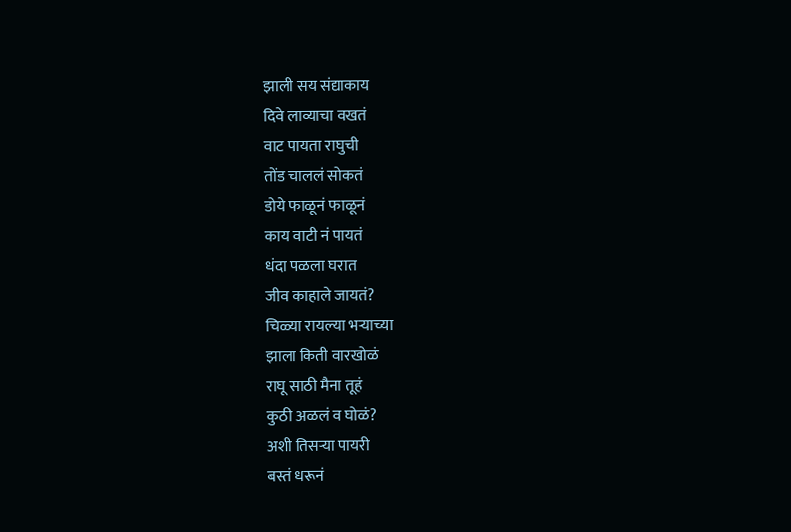झाली सय संद्याकाय
दिवे लाव्याचा वखतं
वाट पायता राघुची
तोंड चाललं सोकतं
डोये फाळूनं फाळूनं
काय वाटी नं पायतं
धंदा पळला घरात
जीव काहाले जायतं?
चिळ्या रायल्या भऱ्याच्या
झाला किती वारखोळं
राघू साठी मैना तूहं
कुठी अळलं व घोळं?
अशी तिसऱ्या पायरी
बस्तं धरूनं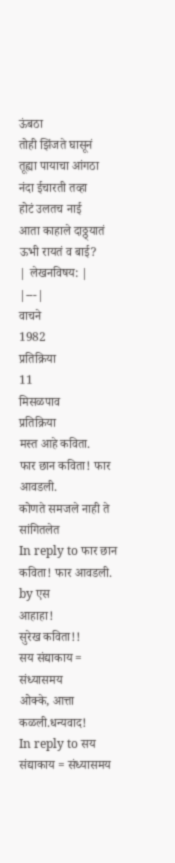ऊंबठा
तोही झिंजते घासूनं
तूह्या पायाचा आंगठा
नंदा ईचारती तव्हा
होटं उलतच नाई
आता काहाले दाठ्ठ्यातं
ऊभी रायतं व बाई?
| लेखनविषय: |
|---|
वाचने
1982
प्रतिक्रिया
11
मिसळपाव
प्रतिक्रिया
मस्त आहे कविता.
फार छान कविता! फार आवडली.
कोणते समजले नाही ते सांगितलेत
In reply to फार छान कविता! फार आवडली. by एस
आहाहा!
सुरेख कविता!!
सय संद्याकाय = संध्यासमय
ओक्के, आत्ता कळली.धन्यवाद!
In reply to सय संद्याकाय = संध्यासमय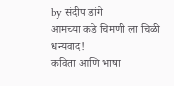by संदीप डांगे
आमच्या कडे चिमणी ला चिळी
धन्यवाद!
कविता आणि भाषा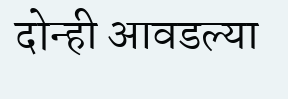दोन्ही आवडल्या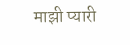माझी प्यारी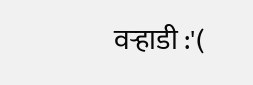वऱ्हाडी :'(